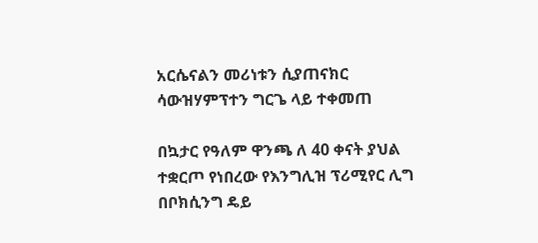አርሴናልን መሪነቱን ሲያጠናክር ሳውዝሃምፕተን ግርጌ ላይ ተቀመጠ

በኳታር የዓለም ዋንጫ ለ 40 ቀናት ያህል ተቋርጦ የነበረው የእንግሊዝ ፕሪሚየር ሊግ በቦክሲንግ ዴይ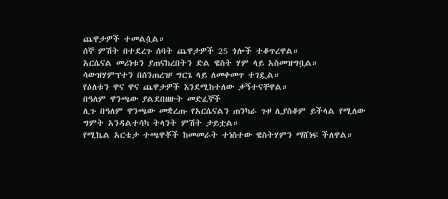ጨዋታዎች ተመልሷል።
ሰኞ ምሽት በተደረጉ ሰባት ጨዋታዎች 25 ጎሎች ተቆጥረዋል።
አርሴናል መሪነቱን ያጠናከረበትን ድል ዌስት ሃም ላይ አስመዝግቧል።
ሳውዝሃምፕተን በሰንጠረዡ ግርጌ ላይ ለመቀመጥ ተገዷል።
የዕለቱን ዋና ዋና ጨዋታዎች እንደሚከተለው ቃኝተናቸዋል።
በዓለም ዋንጫው ያልደበዘዙት መድፈኞች
ሊጉ በዓለም ዋንጫው መቋረጡ የአርሴናልን ጠንካራ ጉዞ ሊያስቆም ይችላል የሚለው ግምት አንዳልተሳካ ትላንት ምሽት ታይቷል።
የሚኬል አርቴታ ተጫዋቾች ከመመራት ተነስተው ዌስትሃምን ማሸነፍ ችለዋል።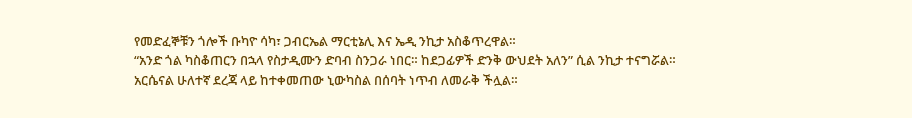የመድፈኞቹን ጎሎች ቡካዮ ሳካ፣ ጋብርኤል ማርቲኔሊ እና ኤዲ ንኪታ አስቆጥረዋል።
“አንድ ጎል ካስቆጠርን በኋላ የስታዲሙን ድባብ ስንጋራ ነበር። ከደጋፊዎች ድንቅ ውህደት አለን” ሲል ንኪታ ተናግሯል።
አርሴናል ሁለተኛ ደረጃ ላይ ከተቀመጠው ኒውካስል በሰባት ነጥብ ለመራቅ ችሏል።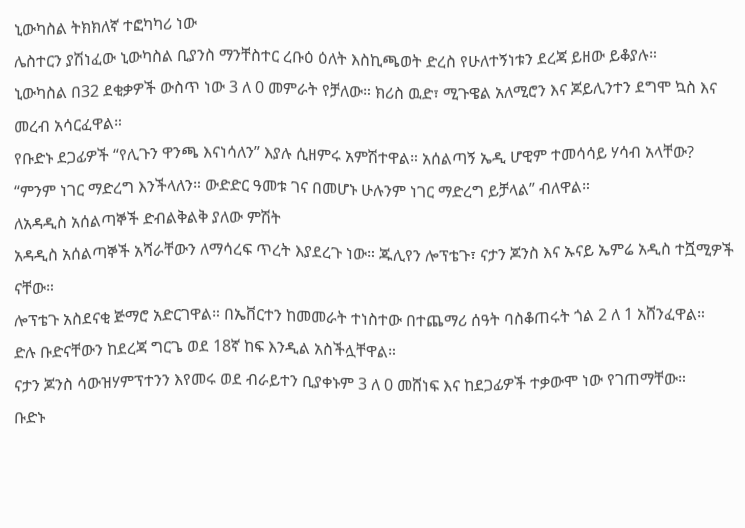ኒውካስል ትክክለኛ ተፎካካሪ ነው
ሌስተርን ያሽነፈው ኒውካስል ቢያንስ ማንቸስተር ረቡዕ ዕለት እስኪጫወት ድረስ የሁለተኝነቱን ደረጃ ይዘው ይቆያሉ።
ኒውካስል በ32 ደቂቃዎች ውስጥ ነው 3 ለ 0 መምራት የቻለው። ክሪስ ዉድ፣ ሚጉዌል አለሚሮን እና ጆይሊንተን ደግሞ ኳስ እና መረብ አሳርፈዋል።
የቡድኑ ደጋፊዎች “የሊጉን ዋንጫ እናነሳለን” እያሉ ሲዘምሩ አምሽተዋል። አሰልጣኝ ኤዲ ሆዊም ተመሳሳይ ሃሳብ አላቸው?
“ምንም ነገር ማድረግ እንችላለን። ውድድር ዓመቱ ገና በመሆኑ ሁሉንም ነገር ማድረግ ይቻላል” ብለዋል።
ለአዳዲስ አሰልጣኞች ድብልቅልቅ ያለው ምሽት
አዳዲስ አሰልጣኞች አሻራቸውን ለማሳረፍ ጥረት እያደረጉ ነው። ጁሊየን ሎፕቴጉ፣ ናታን ጆንስ እና ኡናይ ኤምሬ አዲስ ተሿሚዎች ናቸው።
ሎፕቴጉ አስደናቂ ጅማሮ አድርገዋል። በኤቨርተን ከመመራት ተነስተው በተጨማሪ ሰዓት ባስቆጠሩት ጎል 2 ለ 1 አሸንፈዋል።
ድሉ ቡድናቸውን ከደረጃ ግርጌ ወደ 18ኛ ከፍ እንዲል አስችሏቸዋል።
ናታን ጆንስ ሳውዝሃምፕተንን እየመሩ ወደ ብራይተን ቢያቀኑም 3 ለ 0 መሸነፍ እና ከደጋፊዎች ተቃውሞ ነው የገጠማቸው።
ቡድኑ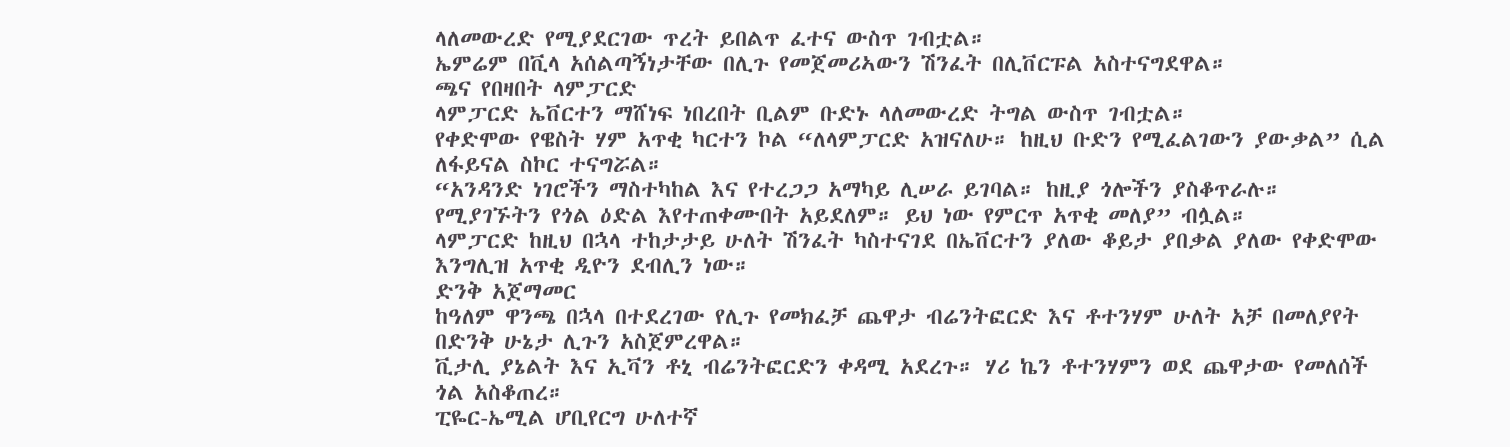ላለመውረድ የሚያደርገው ጥረት ይበልጥ ፈተና ውስጥ ገብቷል።
ኤምሬም በቪላ አሰልጣኝነታቸው በሊጉ የመጀመሪኣውን ሽንፈት በሊቨርፑል አስተናግደዋል።
ጫና የበዛበት ላምፓርድ
ላምፓርድ ኤቨርተን ማሸነፍ ነበረበት ቢልም ቡድኑ ላለመውረድ ትግል ውስጥ ገብቷል።
የቀድሞው የዌስት ሃም አጥቂ ካርተን ኮል “ለላምፓርድ አዝናለሁ። ከዚህ ቡድን የሚፈልገውን ያውቃል” ሲል ለፋይናል ስኮር ተናግሯል።
“አንዳንድ ነገሮችን ማስተካከል እና የተረጋጋ አማካይ ሊሠራ ይገባል። ከዚያ ጎሎችን ያስቆጥራሉ። የሚያገኙትን የጎል ዕድል እየተጠቀሙበት አይደለም። ይህ ነው የምርጥ አጥቂ መለያ” ብሏል።
ላምፓርድ ከዚህ በኋላ ተከታታይ ሁለት ሽንፈት ካስተናገደ በኤቨርተን ያለው ቆይታ ያበቃል ያለው የቀድሞው እንግሊዝ አጥቂ ዲዮን ደብሊን ነው።
ድንቅ አጀማመር
ከዓለም ዋንጫ በኋላ በተደረገው የሊጉ የመክፈቻ ጨዋታ ብሬንትፎርድ እና ቶተንሃም ሁለት አቻ በመለያየት በድንቅ ሁኔታ ሊጉን አስጀምረዋል።
ቪታሊ ያኔልት እና ኢቫን ቶኒ ብሬንትፎርድን ቀዳሚ አደረጉ። ሃሪ ኬን ቶተንሃምን ወደ ጨዋታው የመለሰች ጎል አስቆጠረ።
ፒዬር-ኤሚል ሆቢየርግ ሁለተኛ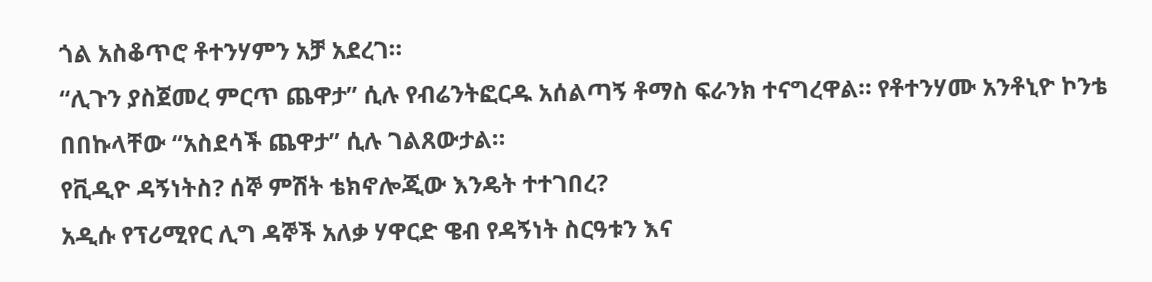ጎል አስቆጥሮ ቶተንሃምን አቻ አደረገ።
“ሊጉን ያስጀመረ ምርጥ ጨዋታ” ሲሉ የብሬንትፎርዱ አሰልጣኝ ቶማስ ፍራንክ ተናግረዋል። የቶተንሃሙ አንቶኒዮ ኮንቴ በበኩላቸው “አስደሳች ጨዋታ” ሲሉ ገልጸውታል።
የቪዲዮ ዳኝነትስ? ሰኞ ምሽት ቴክኖሎጂው እንዴት ተተገበረ?
አዲሱ የፕሪሚየር ሊግ ዳኞች አለቃ ሃዋርድ ዌብ የዳኝነት ስርዓቱን እና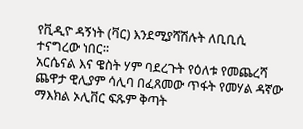የቪዲዮ ዳኝነት (ቫር) እንደሚያሻሽሉት ለቢቢሲ ተናግረው ነበር።
አርሴናል እና ዌስት ሃም ባደረጉት የዕለቱ የመጨረሻ ጨዋታ ዊሊያም ሳሊባ በፈጸመው ጥፋት የመሃል ዳኛው ማእክል ኦሊቨር ፍጹም ቅጣት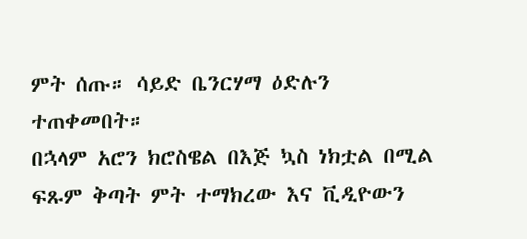ምት ሰጡ። ሳይድ ቤንርሃማ ዕድሉን ተጠቀመበት።
በኋላም አሮን ክሮስዌል በእጅ ኳስ ነክቷል በሚል ፍጹም ቅጣት ምት ተማክረው እና ቪዲዮውን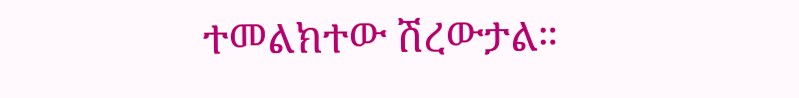ተመልክተው ሽረውታል።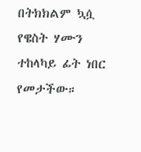በትክክልም ኳሷ የዌስት ሃሙን ተከላካይ ፊት ነበር የመታችው።